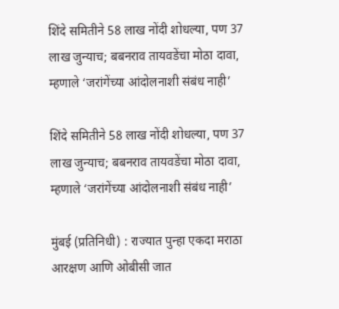शिंदे समितीने 58 लाख नोंदी शोधल्या, पण 37 लाख जुन्याच; बबनराव तायवडेंचा मोठा दावा, म्हणाले ‘जरांगेंच्या आंदोलनाशी संबंध नाही’

शिंदे समितीने 58 लाख नोंदी शोधल्या, पण 37 लाख जुन्याच; बबनराव तायवडेंचा मोठा दावा, म्हणाले ‘जरांगेंच्या आंदोलनाशी संबंध नाही’

मुंबई (प्रतिनिधी) : राज्यात पुन्हा एकदा मराठा आरक्षण आणि ओबीसी जात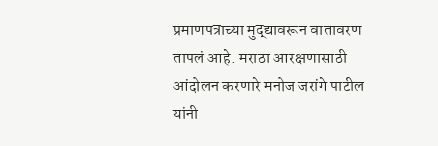प्रमाणपत्राच्या मुद्द्यावरून वातावरण तापलं आहे. मराठा आरक्षणासाठी आंदोलन करणारे मनोज जरांगे पाटील यांनी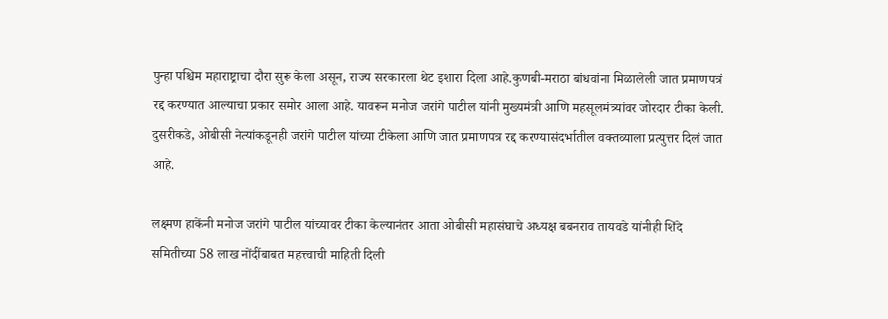पुन्हा पश्चिम महाराष्ट्राचा दौरा सुरू केला असून, राज्य सरकारला थेट इशारा दिला आहे.कुणबी-मराठा बांधवांना मिळालेली जात प्रमाणपत्रं रद्द करण्यात आल्याचा प्रकार समोर आला आहे. यावरून मनोज जरांगे पाटील यांनी मुख्यमंत्री आणि महसूलमंत्र्यांवर जोरदार टीका केली. दुसरीकडे, ओबीसी नेत्यांकडूनही जरांगे पाटील यांच्या टीकेला आणि जात प्रमाणपत्र रद्द करण्यासंदर्भातील वक्तव्याला प्रत्युत्तर दिलं जात आहे.

लक्ष्मण हाकेंनी मनोज जरांगे पाटील यांच्यावर टीका केल्यानंतर आता ओबीसी महासंघाचे अध्यक्ष बबनराव तायवडे यांनीही शिंदे समितीच्या 58 लाख नोंदींबाबत महत्त्वाची माहिती दिली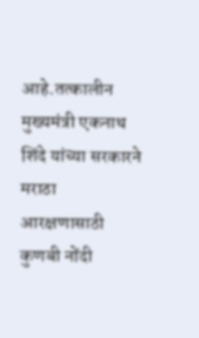आहे.तत्कालीन मुख्यमंत्री एकनाथ शिंदे यांच्या सरकारने मराठा आरक्षणासाठी कुणबी नोंदी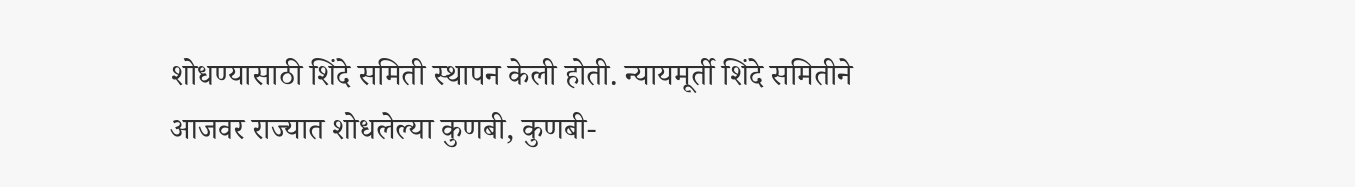शोधण्यासाठी शिंदे समिती स्थापन केली होती. न्यायमूर्ती शिंदे समितीने आजवर राज्यात शोधलेल्या कुणबी, कुणबी-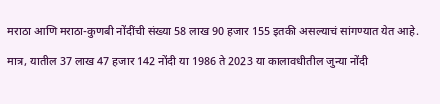मराठा आणि मराठा-कुणबी नोंदींची संख्या 58 लाख 90 हजार 155 इतकी असल्याचं सांगण्यात येत आहे.

मात्र, यातील 37 लाख 47 हजार 142 नोंदी या 1986 ते 2023 या कालावधीतील जुन्या नोंदी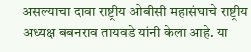असल्याचा दावा राष्ट्रीय ओबीसी महासंघाचे राष्ट्रीय अध्यक्ष बबनराव तायवडे यांनी केला आहे. या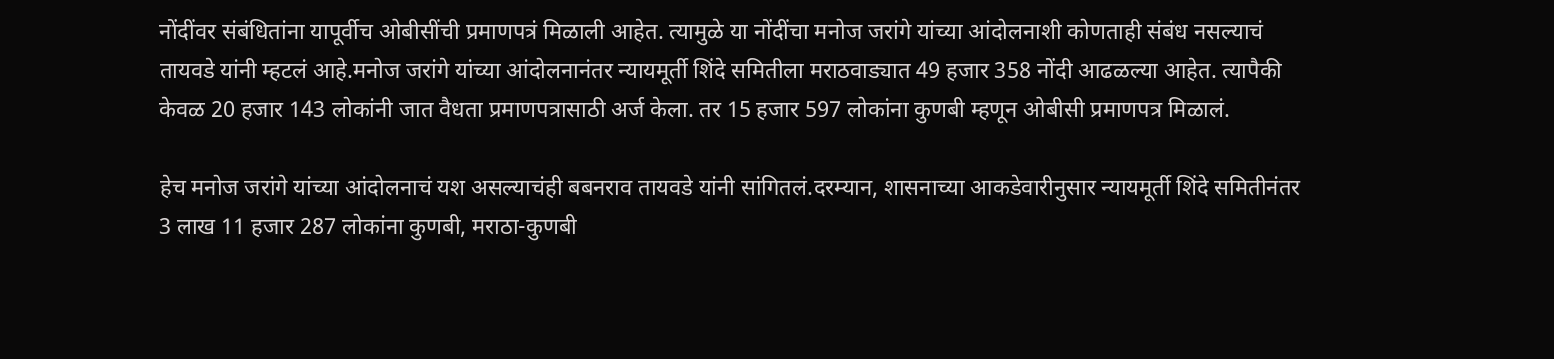नोंदींवर संबंधितांना यापूर्वीच ओबीसींची प्रमाणपत्रं मिळाली आहेत. त्यामुळे या नोंदींचा मनोज जरांगे यांच्या आंदोलनाशी कोणताही संबंध नसल्याचं तायवडे यांनी म्हटलं आहे.मनोज जरांगे यांच्या आंदोलनानंतर न्यायमूर्ती शिंदे समितीला मराठवाड्यात 49 हजार 358 नोंदी आढळल्या आहेत. त्यापैकी केवळ 20 हजार 143 लोकांनी जात वैधता प्रमाणपत्रासाठी अर्ज केला. तर 15 हजार 597 लोकांना कुणबी म्हणून ओबीसी प्रमाणपत्र मिळालं.

हेच मनोज जरांगे यांच्या आंदोलनाचं यश असल्याचंही बबनराव तायवडे यांनी सांगितलं.दरम्यान, शासनाच्या आकडेवारीनुसार न्यायमूर्ती शिंदे समितीनंतर 3 लाख 11 हजार 287 लोकांना कुणबी, मराठा-कुणबी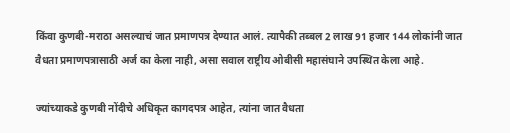किंवा कुणबी-मराठा असल्याचं जात प्रमाणपत्र देण्यात आलं. त्यापैकी तब्बल 2 लाख 91 हजार 144 लोकांनी जात वैधता प्रमाणपत्रासाठी अर्ज का केला नाही, असा सवाल राष्ट्रीय ओबीसी महासंघाने उपस्थित केला आहे.

ज्यांच्याकडे कुणबी नोंदीचे अधिकृत कागदपत्र आहेत, त्यांना जात वैधता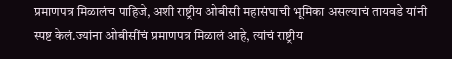प्रमाणपत्र मिळालंच पाहिजे, अशी राष्ट्रीय ओबीसी महासंघाची भूमिका असल्याचं तायवडे यांनी स्पष्ट केलं.ज्यांना ओबीसींचं प्रमाणपत्र मिळालं आहे, त्यांचं राष्ट्रीय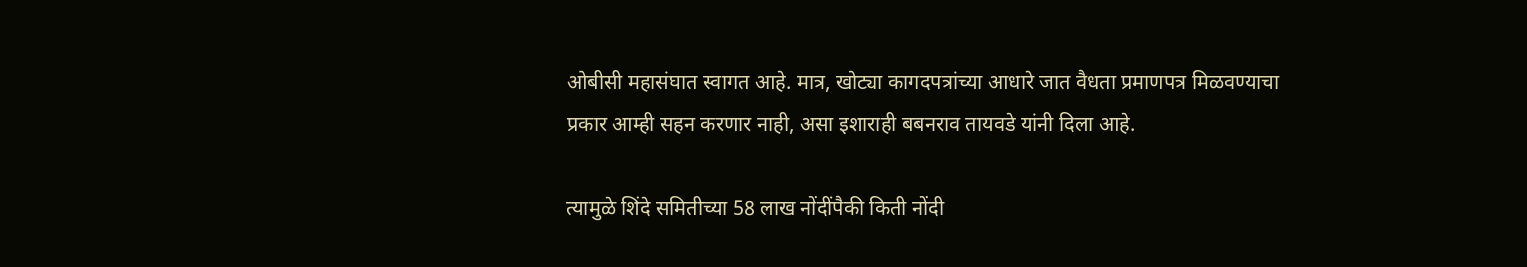ओबीसी महासंघात स्वागत आहे. मात्र, खोट्या कागदपत्रांच्या आधारे जात वैधता प्रमाणपत्र मिळवण्याचा प्रकार आम्ही सहन करणार नाही, असा इशाराही बबनराव तायवडे यांनी दिला आहे.

त्यामुळे शिंदे समितीच्या 58 लाख नोंदींपैकी किती नोंदी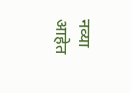नव्या आहेत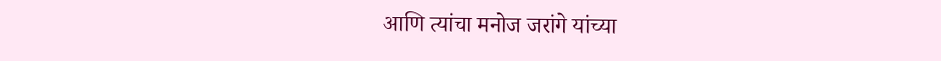आणि त्यांचा मनोज जरांगे यांच्या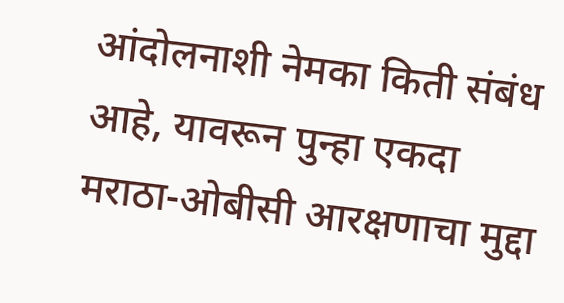आंदोलनाशी नेमका किती संबंध आहे, यावरून पुन्हा एकदा मराठा-ओबीसी आरक्षणाचा मुद्दा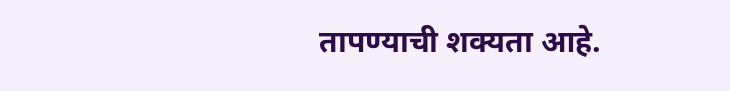तापण्याची शक्यता आहे.